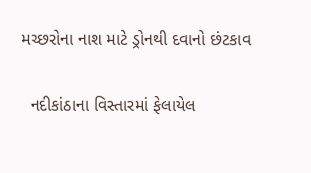મચ્છરોના નાશ માટે ડ્રોનથી દવાનો છંટકાવ

  નદીકાંઠાના વિસ્તારમાં ફેલાયેલ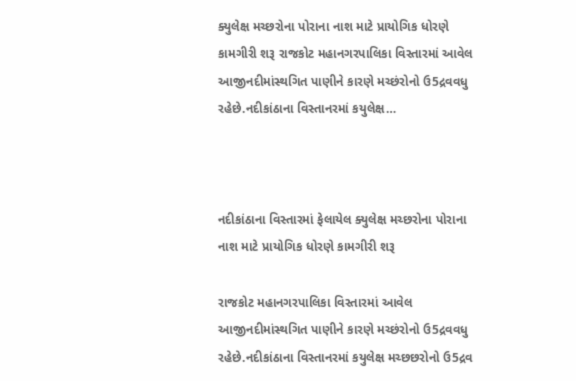ક્યુલેક્ષ મચ્છરોના પોરાના નાશ માટે પ્રાયોગિક ધોરણે કામગીરી શરૂ રાજકોટ મહાનગરપાલિકા વિસ્તારમાં આવેલ આજીનદીમાંસ્થગિત પાણીને કારણે મચ્છંરોનો ઉ5દ્રવવધુ રહેછે.નદીકાંઠાના વિસ્તાનરમાં કયુલેક્ષ…



નદીકાંઠાના વિસ્તારમાં ફેલાયેલ ક્યુલેક્ષ મચ્છરોના પોરાના નાશ માટે પ્રાયોગિક ધોરણે કામગીરી શરૂ

રાજકોટ મહાનગરપાલિકા વિસ્તારમાં આવેલ આજીનદીમાંસ્થગિત પાણીને કારણે મચ્છંરોનો ઉ5દ્રવવધુ રહેછે.નદીકાંઠાના વિસ્તાનરમાં કયુલેક્ષ મચ્છછરોનો ઉ5દ્રવ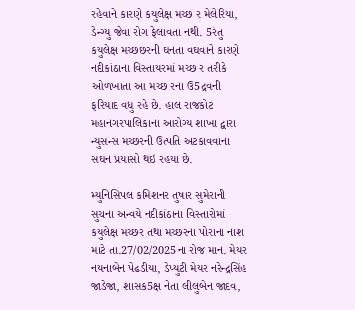રહેવાને કારણે કયુલેક્ષ મચ્છ ર મેલેરિયા, ડેન્ગ્યુ જેવા રોગ ફેલાવતા નથી. 5રંતુ કયુલેક્ષ મચ્છછરની ઘનતા વઘવાને કારણે નદીકાંઠાના વિસ્તાયરમાં મચ્છ ર તરીકે ઓળખાતા આ મચ્છ રના ઉ5દ્રવની ફરિયાદ વધુ રહે છે. હાલ રાજકોટ મહાનગરપાલિકાના આરોગ્ય શાખા દ્વારા ન્યુસન્સ મચ્છરની ઉત્પતિ અટકાવવાના સઘન પ્રયાસો થઇ રહયા છે.

મ્યુનિસિપલ કમિશનર તુષાર સુમેરાની સુચના અન્વયે નદીકાંઠાના વિસ્તારોમાં કયુલેક્ષ મચ્છર તથા મચ્છરના પોરાના નાશ માટે તા.27/02/2025ના રોજ માન. મેયર નયનાબેન પેઢડીયા, ડેપ્યુટી મેયર નરેન્દ્રસિંહ જાડેજા, શાસક5ક્ષ નેતા લીલુબેન જાદવ,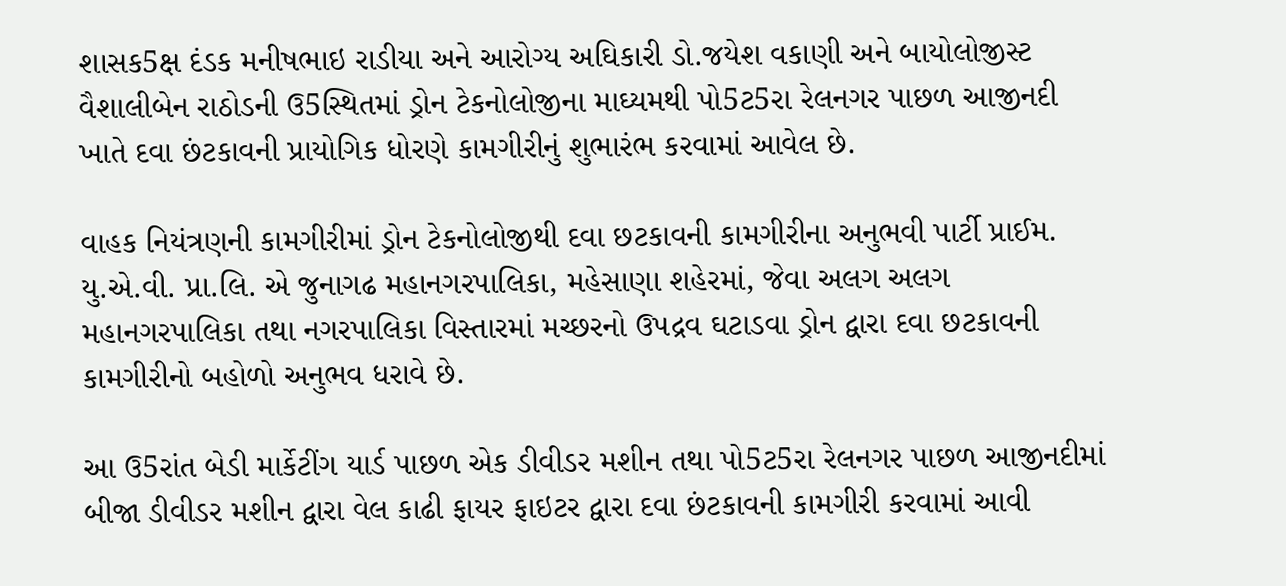શાસક5ક્ષ દંડક મનીષભાઇ રાડીયા અને આરોગ્ય અઘિકારી ડો.જયેશ વકાણી અને બાયોલોજીસ્ટ વૈશાલીબેન રાઠોડની ઉ5સ્થિતમાં ડ્રોન ટેકનોલોજીના માઘ્યમથી પો5ટ5રા રેલનગર પાછળ આજીનદી ખાતે દવા છંટકાવની પ્રાયોગિક ધોરણે કામગીરીનું શુભારંભ કરવામાં આવેલ છે.

વાહક નિયંત્રણની કામગીરીમાં ડ્રોન ટેકનોલોજીથી દવા છટકાવની કામગીરીના અનુભવી પાર્ટી પ્રાઈમ. યુ.એ.વી. પ્રા.લિ. એ જુનાગઢ મહાનગરપાલિકા, મહેસાણા શહેરમાં, જેવા અલગ અલગ મહાનગરપાલિકા તથા નગરપાલિકા વિસ્તારમાં મચ્છરનો ઉપદ્રવ ઘટાડવા ડ્રોન દ્વારા દવા છટકાવની કામગીરીનો બહોળો અનુભવ ધરાવે છે.

આ ઉ5રાંત બેડી માર્કેટીંગ યાર્ડ પાછળ એક ડીવીડર મશીન તથા પો5ટ5રા રેલનગર પાછળ આજીનદીમાં બીજા ડીવીડર મશીન દ્વારા વેલ કાઢી ફાયર ફાઇટર દ્વારા દવા છંટકાવની કામગીરી કરવામાં આવી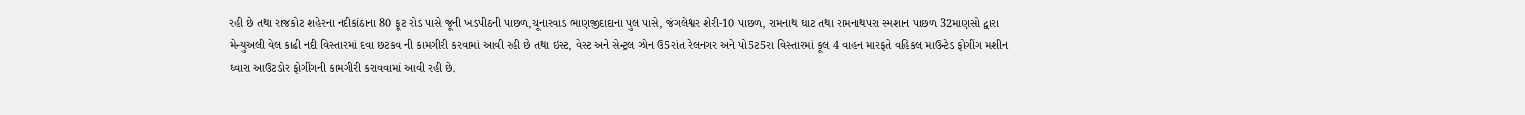રહી છે તથા રાજકોટ શહેરના નદીકાંઠાના 80 ફૂટ રોડ પાસે જૂની ખડપીઠની પાછળ,ચૂનારવાડ ભાણજીદાદાના પુલ પાસે, જંગલેશ્વર શેરી-10 પાછળ, રામનાથ ઘાટ તથા રામનાથપરા સ્મશાન પાછળ 32માણસો દ્વારા મેન્યુઅલી વેલ કાઢી નદી વિસ્તારમાં દવા છટકવ ની કામગીરી કરવામાં આવી રહી છે તથા ઇસ્ટ, વેસ્ટ અને સેન્ટ્રલ ઝોન ઉ5રાંત રેલનગર અને પો5ટ5રા વિસ્તારમાં કૂલ 4 વાહન મારફતે વહિકલ માઉન્ટેડ ફોગીંગ મશીન ઘ્વારા આઉટડોર ફોગીંગની કામગીરી કરાવવામાં આવી રહી છે.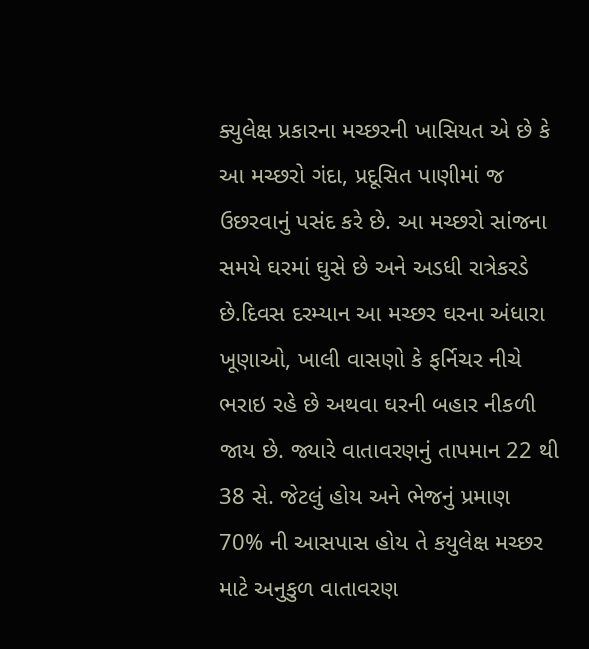ક્યુલેક્ષ પ્રકારના મચ્છરની ખાસિયત એ છે કે આ મચ્છરો ગંદા, પ્રદૂસિત પાણીમાં જ ઉછરવાનું પસંદ કરે છે. આ મચ્છરો સાંજના સમયે ઘરમાં ઘુસે છે અને અડધી રાત્રેકરડે છે.દિવસ દરમ્યાન આ મચ્છર ઘરના અંધારા ખૂણાઓ, ખાલી વાસણો કે ફર્નિચર નીચે ભરાઇ રહે છે અથવા ઘરની બહાર નીકળી જાય છે. જ્યારે વાતાવરણનું તાપમાન 22 થી 38 સે. જેટલું હોય અને ભેજનું પ્રમાણ 70% ની આસપાસ હોય તે કયુલેક્ષ મચ્છર માટે અનુકુળ વાતાવરણ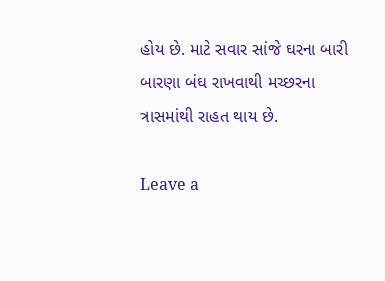હોય છે. માટે સવાર સાંજે ઘરના બારી બારણા બંઘ રાખવાથી મચ્છરના ત્રાસમાંથી રાહત થાય છે.

Leave a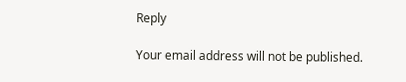Reply

Your email address will not be published.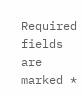Required fields are marked *